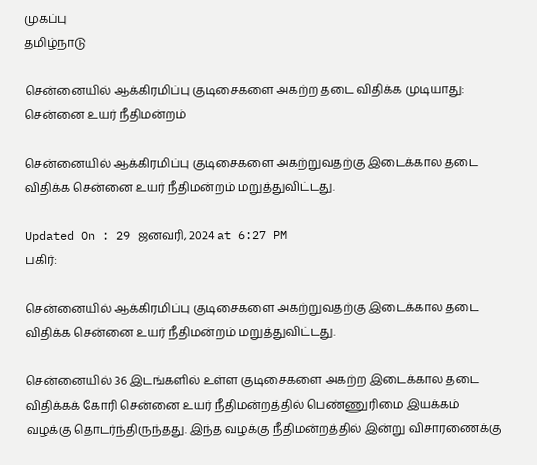முகப்பு
தமிழ்நாடு

சென்னையில் ஆக்கிரமிப்பு குடிசைகளை அகற்ற தடை விதிக்க முடியாது: சென்னை உயர் நீதிமன்றம்

சென்னையில் ஆக்கிரமிப்பு குடிசைகளை அகற்றுவதற்கு இடைக்கால தடை விதிக்க சென்னை உயர் நீதிமன்றம் மறுத்துவிட்டது.

Updated On : 29 ஜனவரி, 2024 at 6:27 PM
பகிர்:

சென்னையில் ஆக்கிரமிப்பு குடிசைகளை அகற்றுவதற்கு இடைக்கால தடை விதிக்க சென்னை உயர் நீதிமன்றம் மறுத்துவிட்டது.

சென்னையில் 36 இடங்களில் உள்ள குடிசைகளை அகற்ற இடைக்கால தடை விதிக்கக் கோரி சென்னை உயர் நீதிமன்றத்தில் பெண்ணுரிமை இயக்கம் வழக்கு தொடர்ந்திருந்தது. இந்த வழக்கு நீதிமன்றத்தில் இன்று விசாரணைக்கு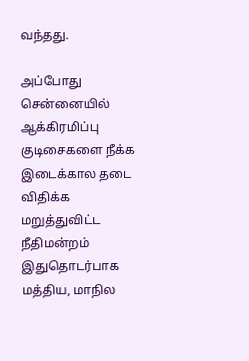வந்தது.

அப்போது சென்னையில் ஆக்கிரமிப்பு குடிசைகளை நீக்க இடைக்கால தடை விதிக்க மறுத்துவிட்ட நீதிமன்றம் இதுதொடர்பாக மத்திய, மாநில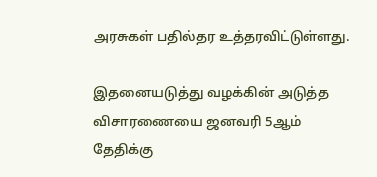அரசுகள் பதில்தர உத்தரவிட்டுள்ளது.

இதனையடுத்து வழக்கின் அடுத்த விசாரணையை ஜனவரி 5ஆம் தேதிக்கு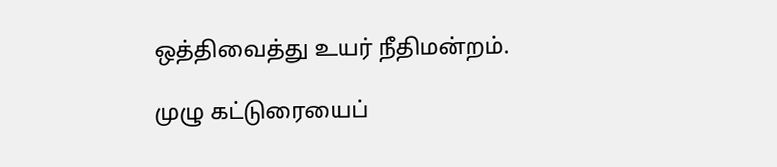ஒத்திவைத்து உயர் நீதிமன்றம்.

முழு கட்டுரையைப்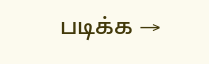படிக்க →